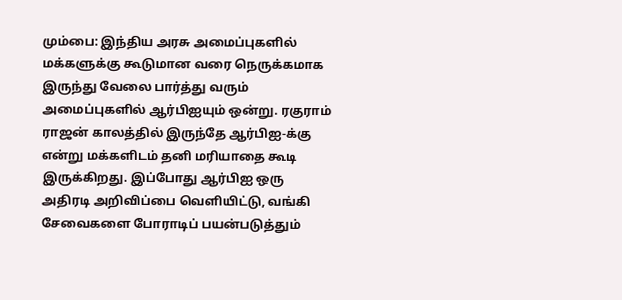மும்பை: இந்திய அரசு அமைப்புகளில் மக்களுக்கு கூடுமான வரை நெருக்கமாக இருந்து வேலை பார்த்து வரும் அமைப்புகளில் ஆர்பிஐயும் ஒன்று. ரகுராம் ராஜன் காலத்தில் இருந்தே ஆர்பிஐ-க்கு என்று மக்களிடம் தனி மரியாதை கூடி இருக்கிறது. இப்போது ஆர்பிஐ ஒரு அதிரடி அறிவிப்பை வெளியிட்டு, வங்கி சேவைகளை போராடிப் பயன்படுத்தும்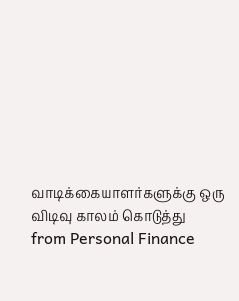வாடிக்கையாளர்களுக்கு ஒரு விடிவு காலம் கொடுத்து
from Personal Finance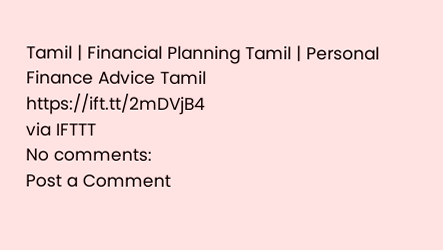Tamil | Financial Planning Tamil | Personal Finance Advice Tamil https://ift.tt/2mDVjB4
via IFTTT
No comments:
Post a Comment